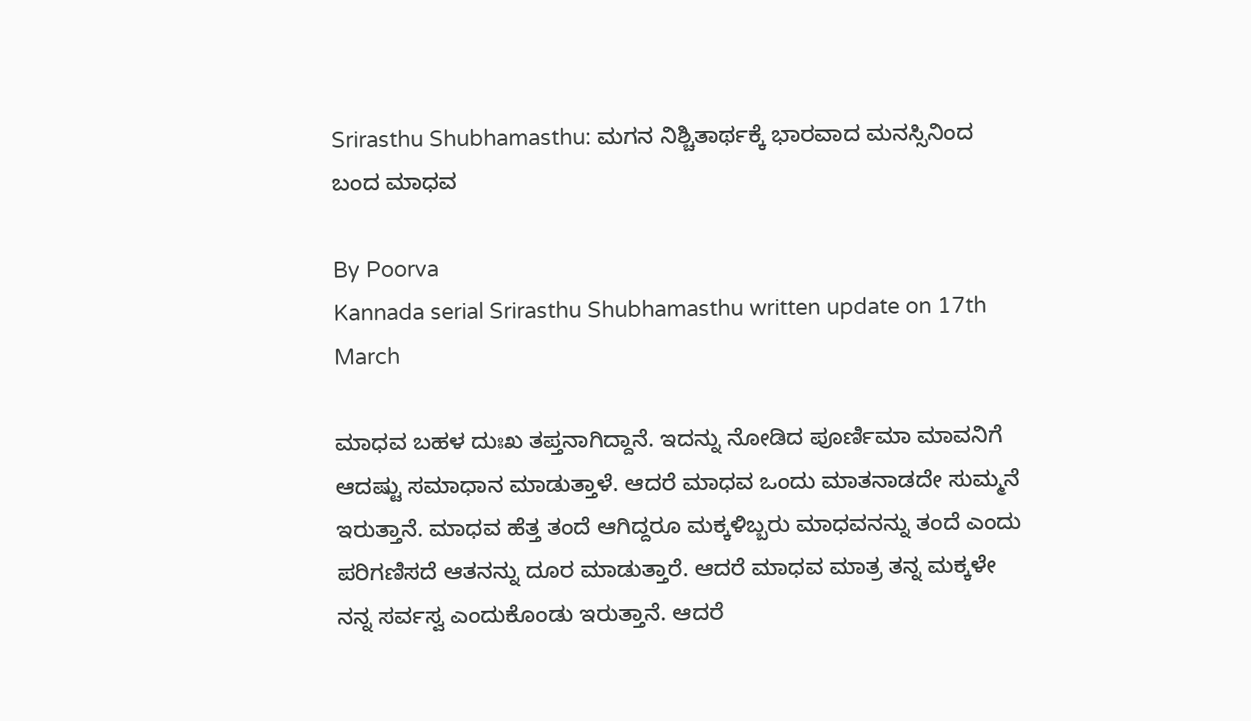Srirasthu Shubhamasthu: ಮಗನ ನಿಶ್ಚಿತಾರ್ಥಕ್ಕೆ ಭಾರವಾದ ಮನಸ್ಸಿನಿಂದ ಬಂದ ಮಾಧವ

By Poorva
Kannada serial Srirasthu Shubhamasthu written update on 17th March

ಮಾಧವ ಬಹಳ ದುಃಖ ತಪ್ತನಾಗಿದ್ದಾನೆ. ಇದನ್ನು ನೋಡಿದ ಪೂರ್ಣಿಮಾ ಮಾವನಿಗೆ ಆದಷ್ಟು ಸಮಾಧಾನ ಮಾಡುತ್ತಾಳೆ. ಆದರೆ ಮಾಧವ ಒಂದು ಮಾತನಾಡದೇ ಸುಮ್ಮನೆ ಇರುತ್ತಾನೆ. ಮಾಧವ ಹೆತ್ತ ತಂದೆ ಆಗಿದ್ದರೂ ಮಕ್ಕಳಿಬ್ಬರು ಮಾಧವನನ್ನು ತಂದೆ ಎಂದು ಪರಿಗಣಿಸದೆ ಆತನನ್ನು ದೂರ ಮಾಡುತ್ತಾರೆ. ಆದರೆ ಮಾಧವ ಮಾತ್ರ ತನ್ನ ಮಕ್ಕಳೇ ನನ್ನ ಸರ್ವಸ್ವ ಎಂದುಕೊಂಡು ಇರುತ್ತಾನೆ. ಆದರೆ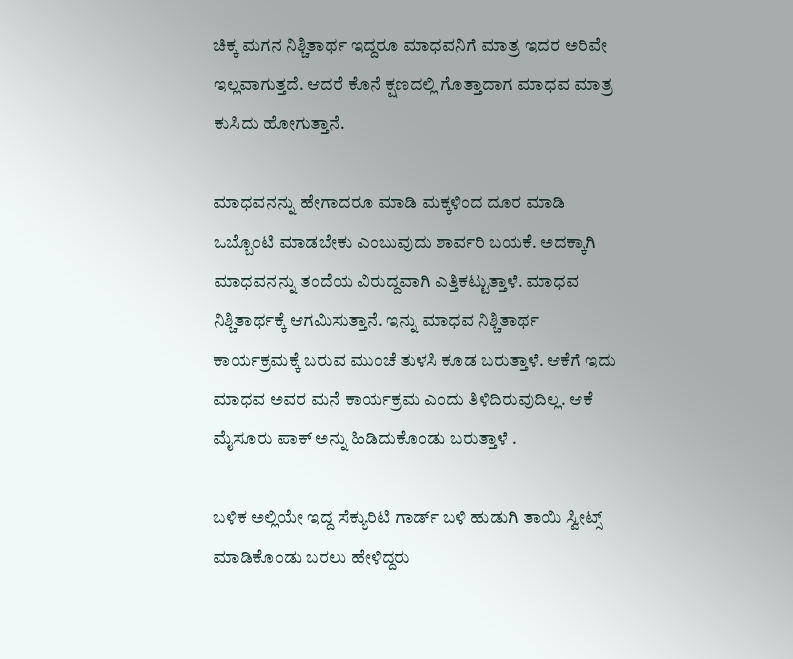ಚಿಕ್ಕ ಮಗನ ನಿಶ್ಚಿತಾರ್ಥ ಇದ್ದರೂ ಮಾಧವನಿಗೆ ಮಾತ್ರ ಇದರ ಅರಿವೇ ಇಲ್ಲವಾಗುತ್ತದೆ. ಆದರೆ ಕೊನೆ ಕ್ಷಣದಲ್ಲಿ ಗೊತ್ತಾದಾಗ ಮಾಧವ ಮಾತ್ರ ಕುಸಿದು ಹೋಗುತ್ತಾನೆ.

ಮಾಧವನನ್ನು ಹೇಗಾದರೂ ಮಾಡಿ ಮಕ್ಕಳಿಂದ ದೂರ ಮಾಡಿ ಒಬ್ಬೊಂಟಿ ಮಾಡಬೇಕು ಎಂಬುವುದು ಶಾರ್ವರಿ ಬಯಕೆ. ಅದಕ್ಕಾಗಿ ಮಾಧವನನ್ನು ತಂದೆಯ ವಿರುದ್ದವಾಗಿ ಎತ್ತಿಕಟ್ಟುತ್ತಾಳೆ. ಮಾಧವ ನಿಶ್ಚಿತಾರ್ಥಕ್ಕೆ ಆಗಮಿಸುತ್ತಾನೆ. ಇನ್ನು ಮಾಧವ ನಿಶ್ಚಿತಾರ್ಥ ಕಾರ್ಯಕ್ರಮಕ್ಕೆ ಬರುವ ಮುಂಚೆ ತುಳಸಿ ಕೂಡ ಬರುತ್ತಾಳೆ. ಆಕೆಗೆ ಇದು ಮಾಧವ ಅವರ ಮನೆ ಕಾರ್ಯಕ್ರಮ ಎಂದು ತಿಳಿದಿರುವುದಿಲ್ಲ. ಆಕೆ ಮೈಸೂರು ಪಾಕ್ ಅನ್ನು ಹಿಡಿದುಕೊಂಡು ಬರುತ್ತಾಳೆ .

ಬಳಿಕ ಅಲ್ಲಿಯೇ ಇದ್ದ ಸೆಕ್ಯುರಿಟಿ ಗಾರ್ಡ್ ಬಳಿ ಹುಡುಗಿ ತಾಯಿ ಸ್ವೀಟ್ಸ್ ಮಾಡಿಕೊಂಡು ಬರಲು ಹೇಳಿದ್ದರು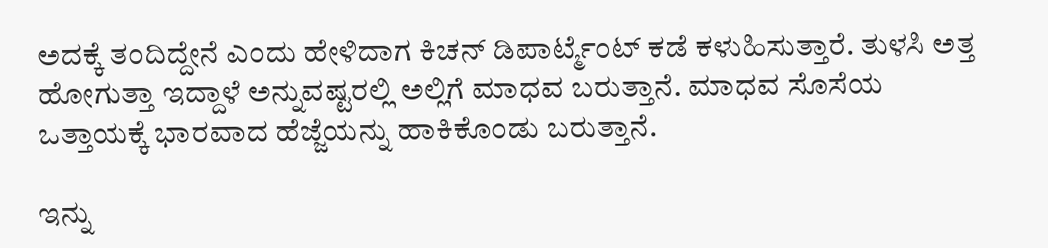ಅದಕ್ಕೆ ತಂದಿದ್ದೇನೆ ಎಂದು ಹೇಳಿದಾಗ ಕಿಚನ್ ಡಿಪಾರ್ಟ್ಮೆಂಟ್ ಕಡೆ ಕಳುಹಿಸುತ್ತಾರೆ. ತುಳಸಿ ಅತ್ತ ಹೋಗುತ್ತಾ ಇದ್ದಾಳೆ ಅನ್ನುವಷ್ಟರಲ್ಲಿ ಅಲ್ಲಿಗೆ ಮಾಧವ ಬರುತ್ತಾನೆ. ಮಾಧವ ಸೊಸೆಯ ಒತ್ತಾಯಕ್ಕೆ ಭಾರವಾದ ಹೆಜ್ಜೆಯನ್ನು ಹಾಕಿಕೊಂಡು ಬರುತ್ತಾನೆ.

ಇನ್ನು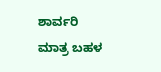ಶಾರ್ವರಿ ಮಾತ್ರ ಬಹಳ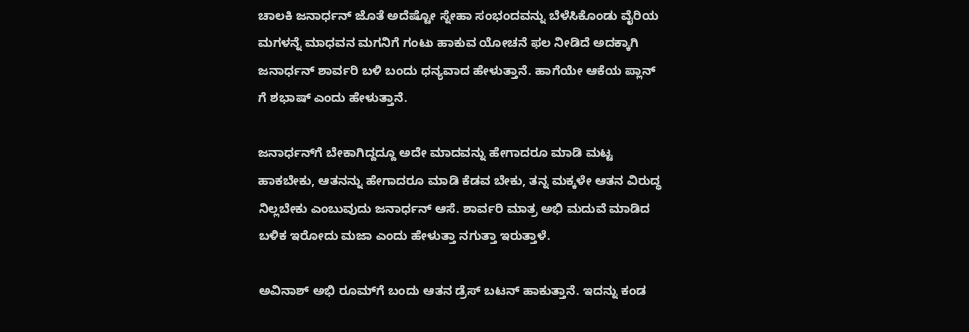ಚಾಲಕಿ ಜನಾರ್ಧನ್ ಜೊತೆ ಅದೆಷ್ಟೋ ಸ್ನೇಹಾ ಸಂಭಂದವನ್ನು ಬೆಳೆಸಿಕೊಂಡು ವೈರಿಯ ಮಗಳನ್ನೆ ಮಾಧವನ ಮಗನಿಗೆ ಗಂಟು ಹಾಕುವ ಯೋಚನೆ ಫಲ ನೀಡಿದೆ ಅದಕ್ಕಾಗಿ ಜನಾರ್ಧನ್ ಶಾರ್ವರಿ ಬಳಿ ಬಂದು ಧನ್ಯವಾದ ಹೇಳುತ್ತಾನೆ. ಹಾಗೆಯೇ ಆಕೆಯ ಪ್ಲಾನ್ ಗೆ ಶಭಾಷ್ ಎಂದು ಹೇಳುತ್ತಾನೆ.

ಜನಾರ್ಧನ್‌ಗೆ ಬೇಕಾಗಿದ್ದದ್ದೂ ಅದೇ ಮಾದವನ್ನು ಹೇಗಾದರೂ ಮಾಡಿ ಮಟ್ಟ ಹಾಕಬೇಕು, ಆತನನ್ನು ಹೇಗಾದರೂ ಮಾಡಿ ಕೆಡವ ಬೇಕು, ತನ್ನ ಮಕ್ಕಳೇ ಆತನ ವಿರುದ್ಧ ನಿಲ್ಲಬೇಕು ಎಂಬುವುದು ಜನಾರ್ಧನ್ ಆಸೆ. ಶಾರ್ವರಿ ಮಾತ್ರ ಅಭಿ ಮದುವೆ ಮಾಡಿದ ಬಳಿಕ ಇರೋದು ಮಜಾ ಎಂದು ಹೇಳುತ್ತಾ ನಗುತ್ತಾ ಇರುತ್ತಾಳೆ.

ಅವಿನಾಶ್ ಅಭಿ ರೂಮ್‌ಗೆ ಬಂದು ಆತನ ಡ್ರೆಸ್ ಬಟನ್ ಹಾಕುತ್ತಾನೆ. ಇದನ್ನು ಕಂಡ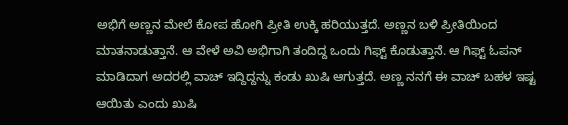ಅಭಿಗೆ ಅಣ್ಣನ ಮೇಲೆ ಕೋಪ ಹೋಗಿ ಪ್ರೀತಿ ಉಕ್ಕಿ ಹರಿಯುತ್ತದೆ. ಅಣ್ಣನ ಬಳಿ ಪ್ರೀತಿಯಿಂದ ಮಾತನಾಡುತ್ತಾನೆ. ಆ ವೇಳೆ ಅವಿ ಅಭಿಗಾಗಿ ತಂದಿದ್ದ ಒಂದು ಗಿಫ್ಟ್ ಕೊಡುತ್ತಾನೆ. ಆ ಗಿಫ್ಟ್ ಓಪನ್ ಮಾಡಿದಾಗ ಅದರಲ್ಲಿ ವಾಚ್ ಇದ್ದಿದ್ದನ್ನು ಕಂಡು ಖುಷಿ ಆಗುತ್ತದೆ. ಅಣ್ಣ ನನಗೆ ಈ ವಾಚ್ ಬಹಳ ಇಷ್ಟ ಆಯಿತು ಎಂದು ಖುಷಿ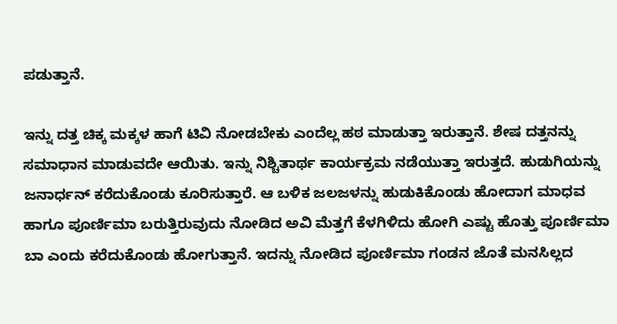ಪಡುತ್ತಾನೆ.

ಇನ್ನು ದತ್ತ ಚಿಕ್ಕ ಮಕ್ಕಳ ಹಾಗೆ ಟಿವಿ ನೋಡಬೇಕು ಎಂದೆಲ್ಲ ಹಠ ಮಾಡುತ್ತಾ ಇರುತ್ತಾನೆ. ಶೇಷ ದತ್ತನನ್ನು ಸಮಾಧಾನ ಮಾಡುವದೇ ಆಯಿತು. ಇನ್ನು ನಿಶ್ಚಿತಾರ್ಥ ಕಾರ್ಯಕ್ರಮ ನಡೆಯುತ್ತಾ ಇರುತ್ತದೆ. ಹುಡುಗಿಯನ್ನು ಜನಾರ್ಧನ್ ಕರೆದುಕೊಂಡು ಕೂರಿಸುತ್ತಾರೆ. ಆ ಬಳಿಕ ಜಲಜಳನ್ನು ಹುಡುಕಿಕೊಂಡು ಹೋದಾಗ ಮಾಧವ ಹಾಗೂ ಪೂರ್ಣಿಮಾ ಬರುತ್ತಿರುವುದು ನೋಡಿದ ಅವಿ ಮೆತ್ತಗೆ ಕೆಳಗಿಳಿದು ಹೋಗಿ ಎಷ್ಟು ಹೊತ್ತು ಪೂರ್ಣಿಮಾ ಬಾ ಎಂದು ಕರೆದುಕೊಂಡು ಹೋಗುತ್ತಾನೆ. ಇದನ್ನು ನೋಡಿದ ಪೂರ್ಣಿಮಾ ಗಂಡನ ಜೊತೆ ಮನಸಿಲ್ಲದ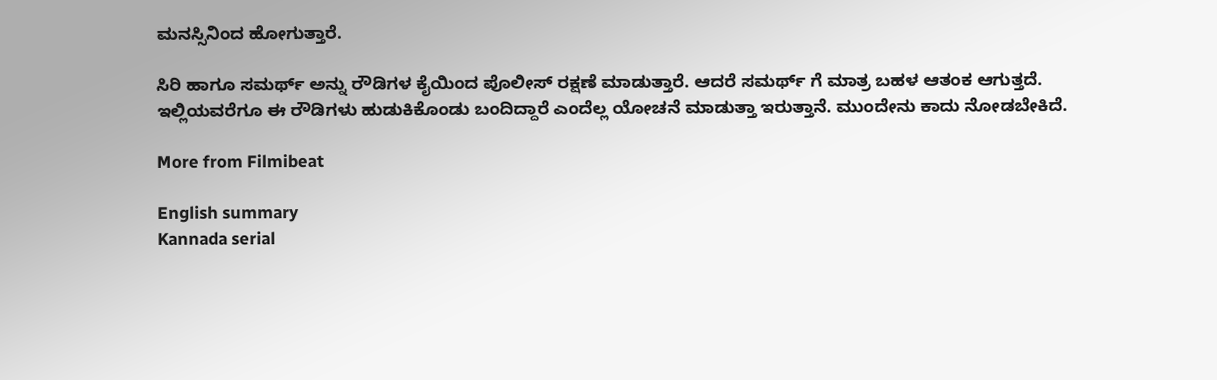ಮನಸ್ಸಿನಿಂದ ಹೋಗುತ್ತಾರೆ.

ಸಿರಿ ಹಾಗೂ ಸಮರ್ಥ್ ಅನ್ನು ರೌಡಿಗಳ ಕೈಯಿಂದ ಪೊಲೀಸ್ ರಕ್ಷಣೆ ಮಾಡುತ್ತಾರೆ. ಆದರೆ ಸಮರ್ಥ್ ಗೆ ಮಾತ್ರ ಬಹಳ ಆತಂಕ ಆಗುತ್ತದೆ. ಇಲ್ಲಿಯವರೆಗೂ ಈ ರೌಡಿಗಳು ಹುಡುಕಿಕೊಂಡು ಬಂದಿದ್ದಾರೆ ಎಂದೆಲ್ಲ ಯೋಚನೆ ಮಾಡುತ್ತಾ ಇರುತ್ತಾನೆ. ಮುಂದೇನು ಕಾದು ನೋಡಬೇಕಿದೆ.

More from Filmibeat

English summary
Kannada serial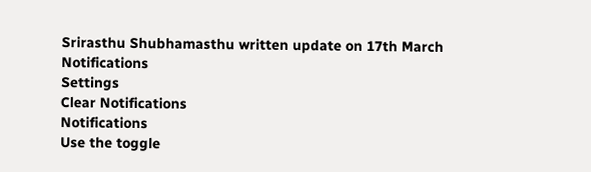Srirasthu Shubhamasthu written update on 17th March
Notifications
Settings
Clear Notifications
Notifications
Use the toggle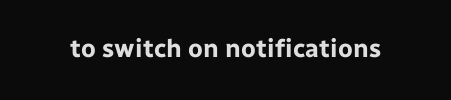to switch on notifications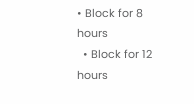• Block for 8 hours
  • Block for 12 hours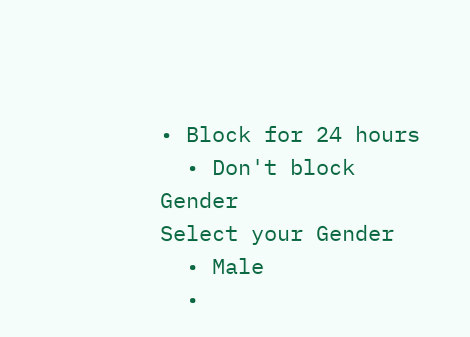• Block for 24 hours
  • Don't block
Gender
Select your Gender
  • Male
  •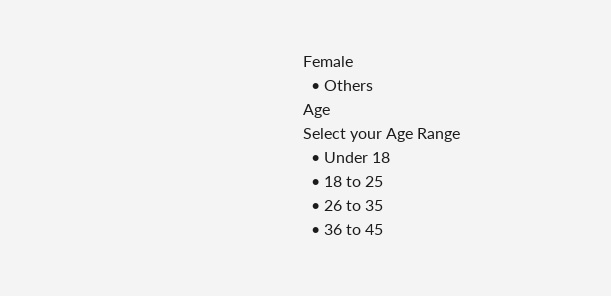Female
  • Others
Age
Select your Age Range
  • Under 18
  • 18 to 25
  • 26 to 35
  • 36 to 45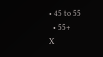• 45 to 55
  • 55+
X